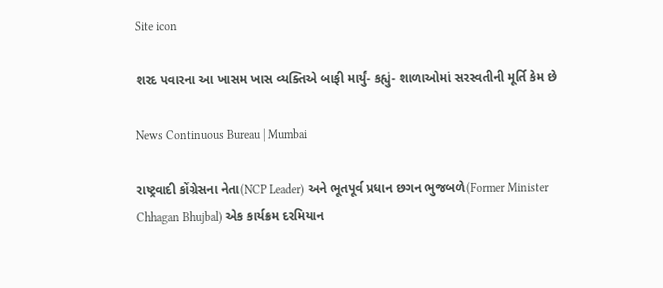Site icon

શરદ પવારના આ ખાસમ ખાસ વ્યક્તિએ બાફી માર્યું- કહ્યું- શાળાઓમાં સરસ્વતીની મૂર્તિ કેમ છે

News Continuous Bureau | Mumbai

રાષ્ટ્રવાદી કોંગ્રેસના નેતા(NCP Leader) અને ભૂતપૂર્વ પ્રધાન છગન ભુજબળે(Former Minister Chhagan Bhujbal) એક કાર્યક્રમ દરમિયાન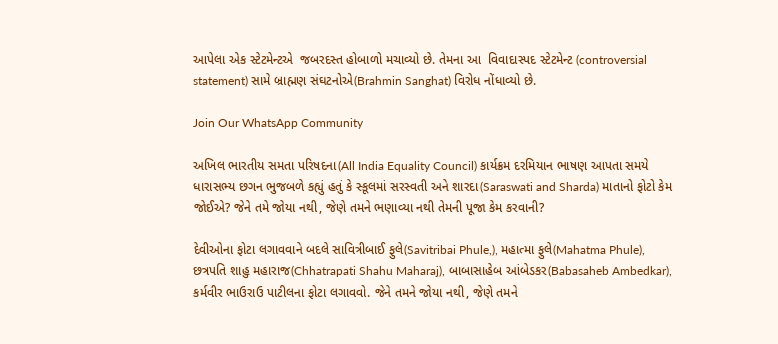આપેલા એક સ્ટેટમેન્ટએ  જબરદસ્ત હોબાળો મચાવ્યો છે. તેમના આ  વિવાદાસ્પદ સ્ટેટમેન્ટ (controversial statement) સામે બ્રાહ્મણ સંઘટનોએ(Brahmin Sanghat) વિરોધ નોંધાવ્યો છે.

Join Our WhatsApp Community

અખિલ ભારતીય સમતા પરિષદના(All India Equality Council) કાર્યક્રમ દરમિયાન ભાષણ આપતા સમયે ધારાસભ્ય છગન ભુજબળે કહ્યું હતું કે સ્કૂલમાં સરસ્વતી અને શારદા(Saraswati and Sharda) માતાનો ફોટો કેમ જોઈએ? જેને તમે જોયા નથી, જેણે તમને ભણાવ્યા નથી તેમની પૂજા કેમ કરવાની?

દેવીઓના ફોટા લગાવવાને બદલે સાવિત્રીબાઈ ફુલે(Savitribai Phule,), મહાત્મા ફુલે(Mahatma Phule), છત્રપતિ શાહુ મહારાજ(Chhatrapati Shahu Maharaj), બાબાસાહેબ આંબેડકર(Babasaheb Ambedkar), કર્મવીર ભાઉરાઉ પાટીલના ફોટા લગાવવો. જેને તમને જોયા નથી, જેણે તમને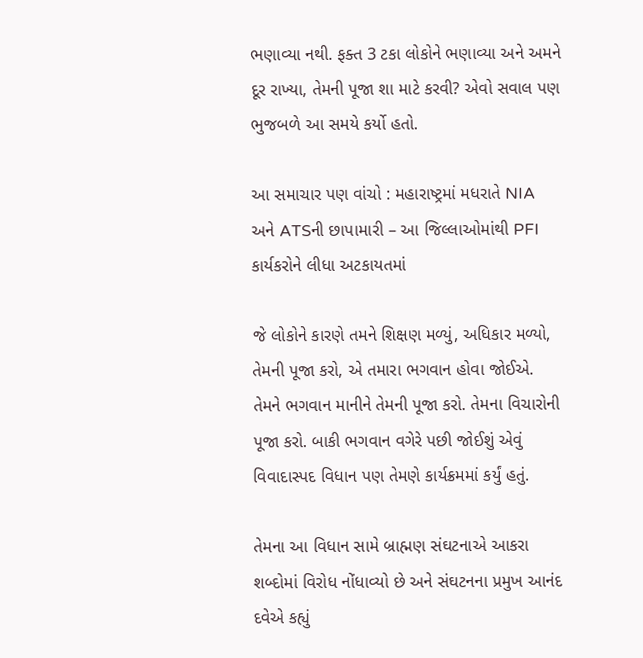ભણાવ્યા નથી. ફક્ત 3 ટકા લોકોને ભણાવ્યા અને અમને દૂર રાખ્યા, તેમની પૂજા શા માટે કરવી? એવો સવાલ પણ ભુજબળે આ સમયે કર્યો હતો.

આ સમાચાર પણ વાંચો : મહારાષ્ટ્રમાં મધરાતે NIA અને ATSની છાપામારી – આ જિલ્લાઓમાંથી PFI કાર્યકરોને લીધા અટકાયતમાં

જે લોકોને કારણે તમને શિક્ષણ મળ્યું, અધિકાર મળ્યો, તેમની પૂજા કરો, એ તમારા ભગવાન હોવા જોઈએ. તેમને ભગવાન માનીને તેમની પૂજા કરો. તેમના વિચારોની પૂજા કરો. બાકી ભગવાન વગેરે પછી જોઈશું એવું વિવાદાસ્પદ વિધાન પણ તેમણે કાર્યક્રમમાં કર્યું હતું.

તેમના આ વિધાન સામે બ્રાહ્મણ સંઘટનાએ આકરા શબ્દોમાં વિરોધ નોંધાવ્યો છે અને સંઘટનના પ્રમુખ આનંદ દવેએ કહ્યું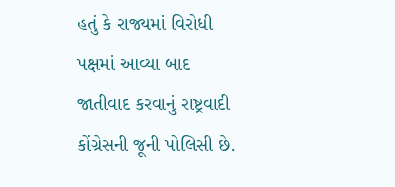હતું કે રાજ્યમાં વિરોધી પક્ષમાં આવ્યા બાદ જાતીવાદ કરવાનું રાષ્ટ્રવાદી કોંગ્રેસની જૂની પોલિસી છે.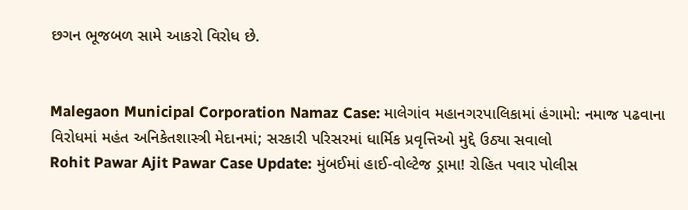છગન ભૂજબળ સામે આકરો વિરોધ છે.


Malegaon Municipal Corporation Namaz Case: માલેગાંવ મહાનગરપાલિકામાં હંગામો: નમાજ પઢવાના વિરોધમાં મહંત અનિકેતશાસ્ત્રી મેદાનમાં; સરકારી પરિસરમાં ધાર્મિક પ્રવૃત્તિઓ મુદ્દે ઉઠ્યા સવાલો
Rohit Pawar Ajit Pawar Case Update: મુંબઈમાં હાઈ-વોલ્ટેજ ડ્રામા! રોહિત પવાર પોલીસ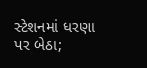સ્ટેશનમાં ધરણા પર બેઠા;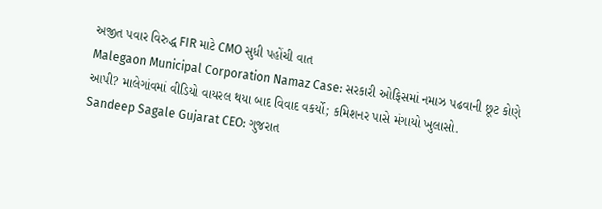અજીત પવાર વિરુદ્ધ FIR માટે CMO સુધી પહોંચી વાત
Malegaon Municipal Corporation Namaz Case: સરકારી ઓફિસમાં નમાઝ પઢવાની છૂટ કોણે આપી? માલેગાંવમાં વીડિયો વાયરલ થયા બાદ વિવાદ વકર્યો; કમિશનર પાસે મંગાયો ખુલાસો.
Sandeep Sagale Gujarat CEO: ગુજરાત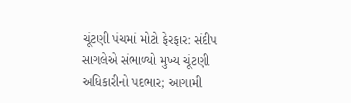ચૂંટણી પંચમાં મોટો ફેરફાર: સંદીપ સાગલેએ સંભાળ્યો મુખ્ય ચૂંટણી અધિકારીનો પદભાર; આગામી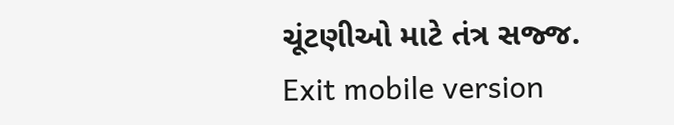ચૂંટણીઓ માટે તંત્ર સજ્જ.
Exit mobile version